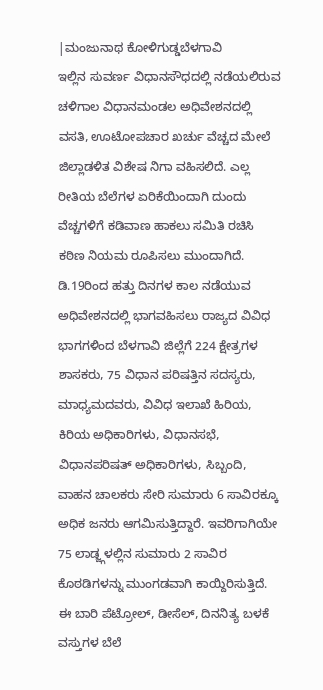|ಮಂಜುನಾಥ ಕೋಳಿಗುಡ್ಡಬೆಳಗಾವಿ
ಇಲ್ಲಿನ ಸುವರ್ಣ ವಿಧಾನಸೌಧದಲ್ಲಿ ನಡೆಯಲಿರುವ ಚಳಿಗಾಲ ವಿಧಾನಮಂಡಲ ಅಧಿವೇಶನದಲ್ಲಿ ವಸತಿ, ಊಟೋಪಚಾರ ಖರ್ಚು ವೆಚ್ಚದ ಮೇಲೆ ಜಿಲ್ಲಾಡಳಿತ ವಿಶೇಷ ನಿಗಾ ವಹಿಸಲಿದೆ. ಎಲ್ಲ ರೀತಿಯ ಬೆಲೆಗಳ ಏರಿಕೆಯಿಂದಾಗಿ ದುಂದು ವೆಚ್ಚಗಳಿಗೆ ಕಡಿವಾಣ ಹಾಕಲು ಸಮಿತಿ ರಚಿಸಿ ಕಠಿಣ ನಿಯಮ ರೂಪಿಸಲು ಮುಂದಾಗಿದೆ.
ಡಿ.19ರಿಂದ ಹತ್ತು ದಿನಗಳ ಕಾಲ ನಡೆಯುವ ಅಧಿವೇಶನದಲ್ಲಿ ಭಾಗವಹಿಸಲು ರಾಜ್ಯದ ವಿವಿಧ ಭಾಗಗಳಿಂದ ಬೆಳಗಾವಿ ಜಿಲ್ಲೆಗೆ 224 ಕ್ಷೇತ್ರಗಳ ಶಾಸಕರು, 75 ವಿಧಾನ ಪರಿಷತ್ತಿನ ಸದಸ್ಯರು, ಮಾಧ್ಯಮದವರು, ವಿವಿಧ ಇಲಾಖೆ ಹಿರಿಯ, ಕಿರಿಯ ಅಧಿಕಾರಿಗಳು, ವಿಧಾನಸಭೆ, ವಿಧಾನಪರಿಷತ್ ಅಧಿಕಾರಿಗಳು, ಸಿಬ್ಬಂದಿ, ವಾಹನ ಚಾಲಕರು ಸೇರಿ ಸುಮಾರು 6 ಸಾವಿರಕ್ಕೂ ಅಧಿಕ ಜನರು ಆಗಮಿಸುತ್ತಿದ್ದಾರೆ. ಇವರಿಗಾಗಿಯೇ 75 ಲಾಡ್ಜ್ಗಳಲ್ಲಿನ ಸುಮಾರು 2 ಸಾವಿರ ಕೊಠಡಿಗಳನ್ನು ಮುಂಗಡವಾಗಿ ಕಾಯ್ದಿರಿಸುತ್ತಿದೆ.
ಈ ಬಾರಿ ಪೆಟ್ರೋಲ್, ಡೀಸೆಲ್, ದಿನನಿತ್ಯ ಬಳಕೆ ವಸ್ತುಗಳ ಬೆಲೆ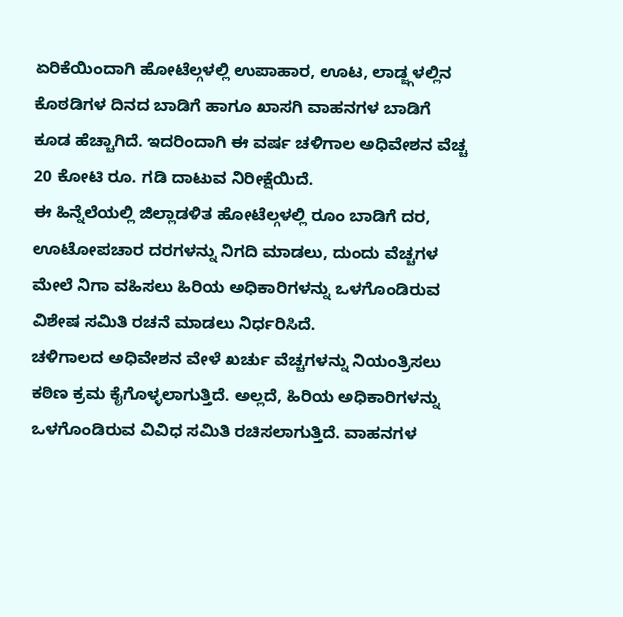ಏರಿಕೆಯಿಂದಾಗಿ ಹೋಟೆಲ್ಗಳಲ್ಲಿ ಉಪಾಹಾರ, ಊಟ, ಲಾಡ್ಜ್ಗಳಲ್ಲಿನ ಕೊಠಡಿಗಳ ದಿನದ ಬಾಡಿಗೆ ಹಾಗೂ ಖಾಸಗಿ ವಾಹನಗಳ ಬಾಡಿಗೆ ಕೂಡ ಹೆಚ್ಚಾಗಿದೆ. ಇದರಿಂದಾಗಿ ಈ ವರ್ಷ ಚಳಿಗಾಲ ಅಧಿವೇಶನ ವೆಚ್ಚ 20 ಕೋಟಿ ರೂ. ಗಡಿ ದಾಟುವ ನಿರೀಕ್ಷೆಯಿದೆ.
ಈ ಹಿನ್ನೆಲೆಯಲ್ಲಿ ಜಿಲ್ಲಾಡಳಿತ ಹೋಟೆಲ್ಗಳಲ್ಲಿ ರೂಂ ಬಾಡಿಗೆ ದರ, ಊಟೋಪಚಾರ ದರಗಳನ್ನು ನಿಗದಿ ಮಾಡಲು, ದುಂದು ವೆಚ್ಚಗಳ ಮೇಲೆ ನಿಗಾ ವಹಿಸಲು ಹಿರಿಯ ಅಧಿಕಾರಿಗಳನ್ನು ಒಳಗೊಂಡಿರುವ ವಿಶೇಷ ಸಮಿತಿ ರಚನೆ ಮಾಡಲು ನಿರ್ಧರಿಸಿದೆ.
ಚಳಿಗಾಲದ ಅಧಿವೇಶನ ವೇಳೆ ಖರ್ಚು ವೆಚ್ಚಗಳನ್ನು ನಿಯಂತ್ರಿಸಲು ಕಠಿಣ ಕ್ರಮ ಕೈಗೊಳ್ಳಲಾಗುತ್ತಿದೆ. ಅಲ್ಲದೆ, ಹಿರಿಯ ಅಧಿಕಾರಿಗಳನ್ನು ಒಳಗೊಂಡಿರುವ ವಿವಿಧ ಸಮಿತಿ ರಚಿಸಲಾಗುತ್ತಿದೆ. ವಾಹನಗಳ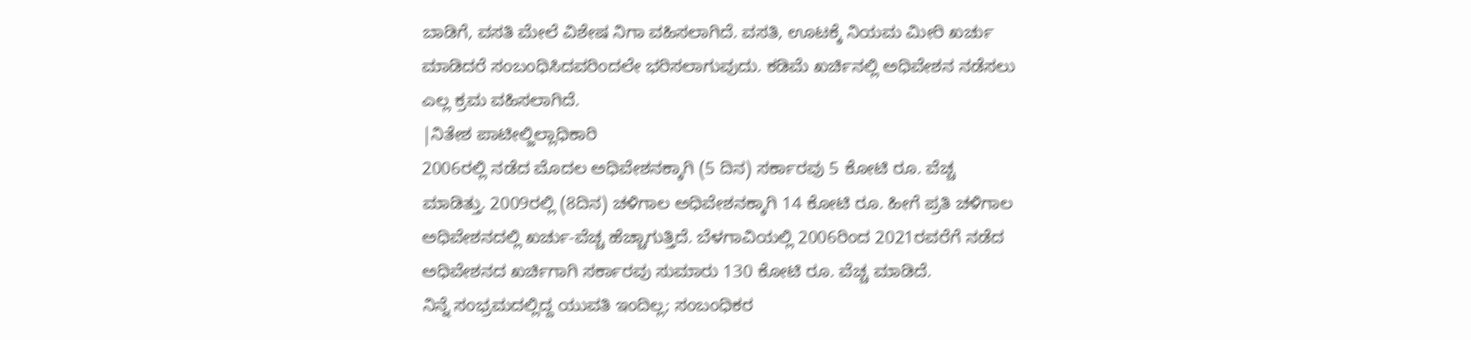ಬಾಡಿಗೆ, ವಸತಿ ಮೇಲೆ ವಿಶೇಷ ನಿಗಾ ವಹಿಸಲಾಗಿದೆ. ವಸತಿ, ಊಟಕ್ಕೆ ನಿಯಮ ಮೀರಿ ಖರ್ಚು ಮಾಡಿದರೆ ಸಂಬಂಧಿಸಿದವರಿಂದಲೇ ಭರಿಸಲಾಗುವುದು. ಕಡಿಮೆ ಖರ್ಚಿನಲ್ಲಿ ಅಧಿವೇಶನ ನಡೆಸಲು ಎಲ್ಲ ಕ್ರಮ ವಹಿಸಲಾಗಿದೆ.
|ನಿತೇಶ ಪಾಟೀಲ್ಜಿಲ್ಲಾಧಿಕಾರಿ
2006ರಲ್ಲಿ ನಡೆದ ಮೊದಲ ಅಧಿವೇಶನಕ್ಕಾಗಿ (5 ದಿನ) ಸರ್ಕಾರವು 5 ಕೋಟಿ ರೂ. ವೆಚ್ಚ ಮಾಡಿತ್ತು. 2009ರಲ್ಲಿ (8ದಿನ) ಚಳಿಗಾಲ ಅಧಿವೇಶನಕ್ಕಾಗಿ 14 ಕೋಟಿ ರೂ. ಹೀಗೆ ಪ್ರತಿ ಚಳಿಗಾಲ ಅಧಿವೇಶನದಲ್ಲಿ ಖರ್ಚು-ವೆಚ್ಚ ಹೆಚ್ಚಾಗುತ್ತಿದೆ. ಬೆಳಗಾವಿಯಲ್ಲಿ 2006ರಿಂದ 2021ರವರೆಗೆ ನಡೆದ ಅಧಿವೇಶನದ ಖರ್ಚಿಗಾಗಿ ಸರ್ಕಾರವು ಸುಮಾರು 130 ಕೋಟಿ ರೂ. ವೆಚ್ಚ ಮಾಡಿದೆ.
ನಿನ್ನೆ ಸಂಭ್ರಮದಲ್ಲಿದ್ದ ಯುವತಿ ಇಂದಿಲ್ಲ; ಸಂಬಂಧಿಕರ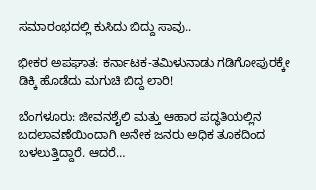ಸಮಾರಂಭದಲ್ಲಿ ಕುಸಿದು ಬಿದ್ದು ಸಾವು..

ಭೀಕರ ಅಪಘಾತ: ಕರ್ನಾಟಕ-ತಮಿಳುನಾಡು ಗಡಿಗೋಪುರಕ್ಕೇ ಡಿಕ್ಕಿ ಹೊಡೆದು ಮಗುಚಿ ಬಿದ್ದ ಲಾರಿ!

ಬೆಂಗಳೂರು: ಜೀವನಶೈಲಿ ಮತ್ತು ಆಹಾರ ಪದ್ಧತಿಯಲ್ಲಿನ ಬದಲಾವಣೆಯಿಂದಾಗಿ ಅನೇಕ ಜನರು ಅಧಿಕ ತೂಕದಿಂದ ಬಳಲುತ್ತಿದ್ದಾರೆ. ಆದರೆ…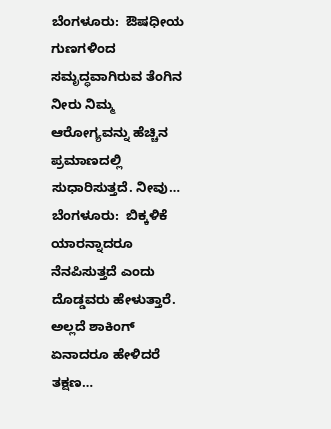ಬೆಂಗಳೂರು:  ಔಷಧೀಯ ಗುಣಗಳಿಂದ ಸಮೃದ್ಧವಾಗಿರುವ ತೆಂಗಿನ ನೀರು ನಿಮ್ಮ  ಆರೋಗ್ಯವನ್ನು ಹೆಚ್ಚಿನ ಪ್ರಮಾಣದಲ್ಲಿ ಸುಧಾರಿಸುತ್ತದೆ. ನೀವು…
ಬೆಂಗಳೂರು:  ಬಿಕ್ಕಳಿಕೆ ಯಾರನ್ನಾದರೂ ನೆನಪಿಸುತ್ತದೆ ಎಂದು ದೊಡ್ಡವರು ಹೇಳುತ್ತಾರೆ. ಅಲ್ಲದೆ ಶಾಕಿಂಗ್ ಏನಾದರೂ ಹೇಳಿದರೆ ತಕ್ಷಣ…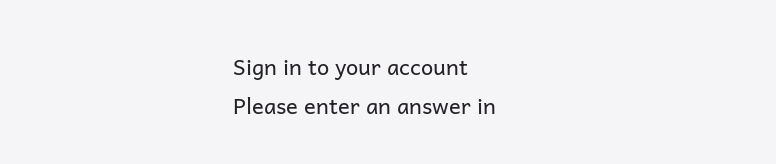Sign in to your account
Please enter an answer in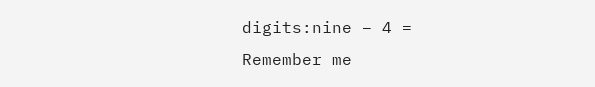digits:nine − 4 =
Remember me